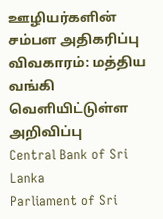ஊழியர்களின் சம்பள அதிகரிப்பு விவகாரம்: மத்திய வங்கி வெளியிட்டுள்ள அறிவிப்பு
Central Bank of Sri Lanka
Parliament of Sri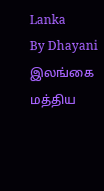Lanka
By Dhayani
இலங்கை மத்திய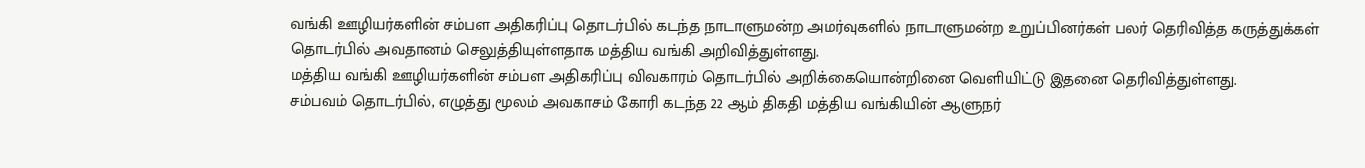வங்கி ஊழியர்களின் சம்பள அதிகரிப்பு தொடர்பில் கடந்த நாடாளுமன்ற அமர்வுகளில் நாடாளுமன்ற உறுப்பினர்கள் பலர் தெரிவித்த கருத்துக்கள் தொடர்பில் அவதானம் செலுத்தியுள்ளதாக மத்திய வங்கி அறிவித்துள்ளது.
மத்திய வங்கி ஊழியர்களின் சம்பள அதிகரிப்பு விவகாரம் தொடர்பில் அறிக்கையொன்றினை வெளியிட்டு இதனை தெரிவித்துள்ளது.
சம்பவம் தொடர்பில், எழுத்து மூலம் அவகாசம் கோரி கடந்த 22 ஆம் திகதி மத்திய வங்கியின் ஆளுநர்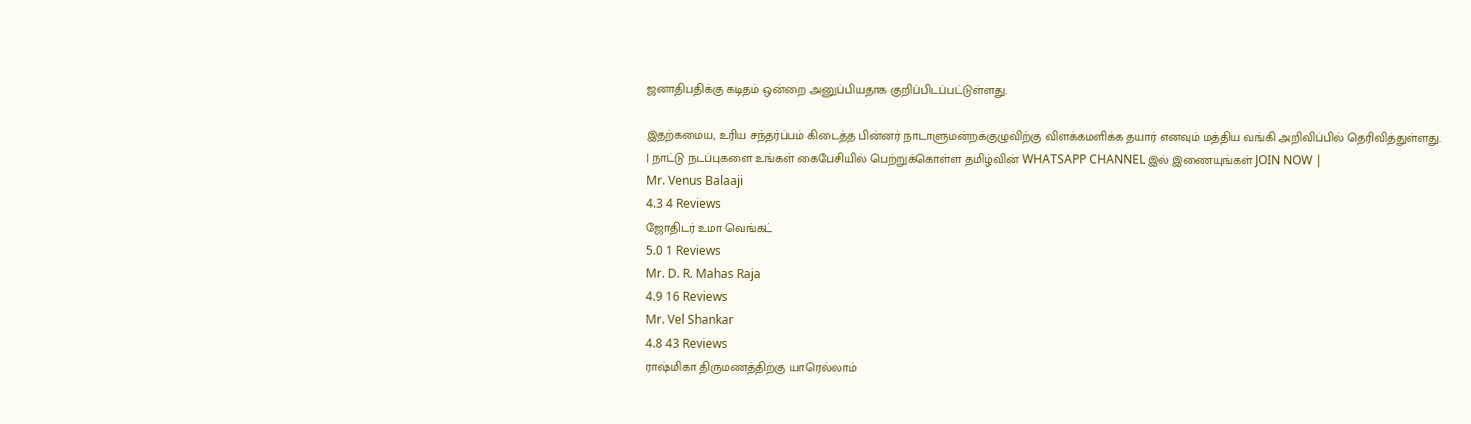ஜனாதிபதிக்கு கடிதம் ஒன்றை அனுப்பியதாக குறிப்பிடப்பட்டுள்ளது.

இதற்கமைய, உரிய சந்தர்ப்பம் கிடைத்த பின்னர் நாடாளுமன்றக்குழுவிற்கு விளக்கமளிக்க தயார் எனவும் மத்திய வங்கி அறிவிப்பில் தெரிவித்துள்ளது.
| நாட்டு நடப்புகளை உங்கள் கைபேசியில் பெற்றுக்கொள்ள தமிழ்வின் WHATSAPP CHANNEL இல் இணையுங்கள் JOIN NOW |
Mr. Venus Balaaji
4.3 4 Reviews
ஜோதிடர் உமா வெங்கட்
5.0 1 Reviews
Mr. D. R. Mahas Raja
4.9 16 Reviews
Mr. Vel Shankar
4.8 43 Reviews
ராஷ்மிகா திருமணத்திற்கு யாரெல்லாம்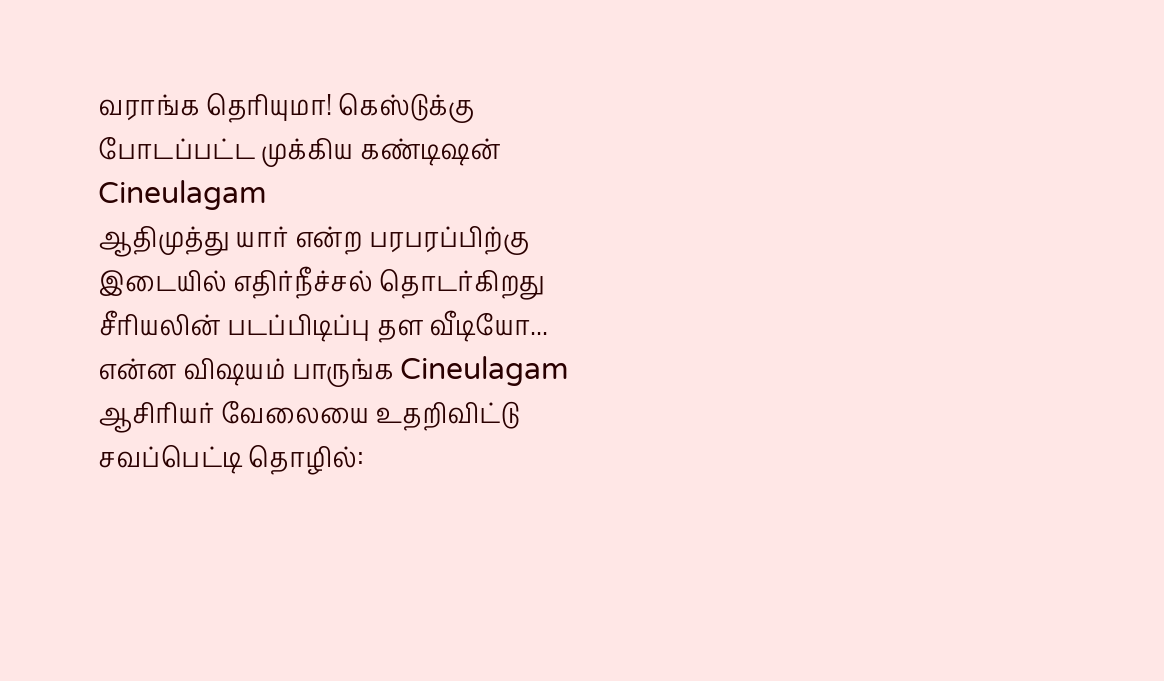வராங்க தெரியுமா! கெஸ்டுக்கு போடப்பட்ட முக்கிய கண்டிஷன் Cineulagam
ஆதிமுத்து யார் என்ற பரபரப்பிற்கு இடையில் எதிர்நீச்சல் தொடர்கிறது சீரியலின் படப்பிடிப்பு தள வீடியோ... என்ன விஷயம் பாருங்க Cineulagam
ஆசிரியர் வேலையை உதறிவிட்டு சவப்பெட்டி தொழில்: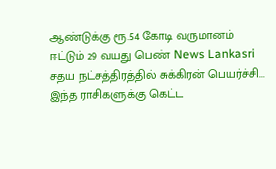ஆண்டுக்கு ரூ.54 கோடி வருமானம் ஈட்டும் 29 வயது பெண் News Lankasri
சதய நட்சத்திரத்தில் சுக்கிரன் பெயர்ச்சி... இந்த ராசிகளுக்கு கெட்ட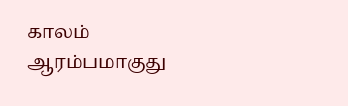காலம் ஆரம்பமாகுது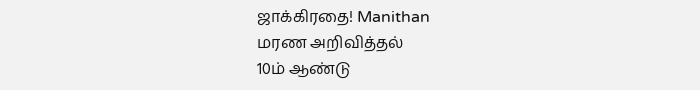ஜாக்கிரதை! Manithan
மரண அறிவித்தல்
10ம் ஆண்டு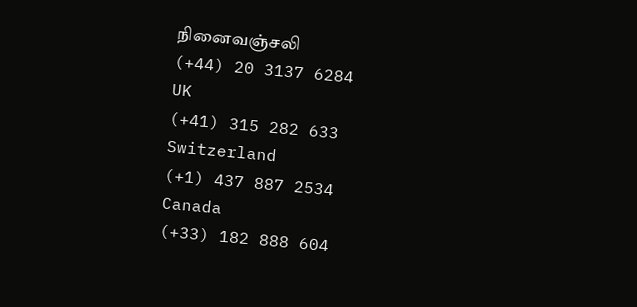நினைவஞ்சலி
(+44) 20 3137 6284
UK
(+41) 315 282 633
Switzerland
(+1) 437 887 2534
Canada
(+33) 182 888 604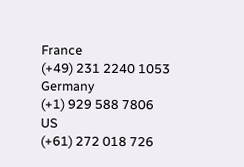France
(+49) 231 2240 1053
Germany
(+1) 929 588 7806
US
(+61) 272 018 726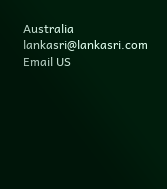Australia
lankasri@lankasri.com
Email US